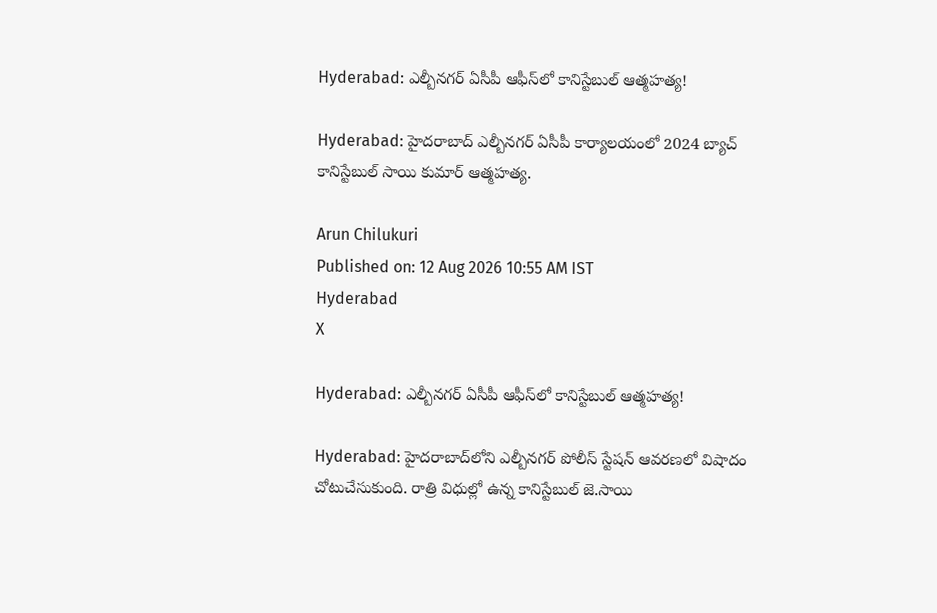Hyderabad: ఎల్బీనగర్ ఏసీపీ ఆఫీస్‌లో కానిస్టేబుల్ ఆత్మహత్య!

Hyderabad: హైదరాబాద్ ఎల్బీనగర్ ఏసీపీ కార్యాలయంలో 2024 బ్యాచ్ కానిస్టేబుల్ సాయి కుమార్ ఆత్మహత్య.

Arun Chilukuri
Published on: 12 Aug 2026 10:55 AM IST
Hyderabad
X

Hyderabad: ఎల్బీనగర్ ఏసీపీ ఆఫీస్‌లో కానిస్టేబుల్ ఆత్మహత్య!

Hyderabad: హైదరాబాద్‌లోని ఎల్బీనగర్‌ పోలీస్ స్టేషన్ ఆవరణలో విషాదం చోటుచేసుకుంది. రాత్రి విధుల్లో ఉన్న కానిస్టేబుల్ జె.సాయి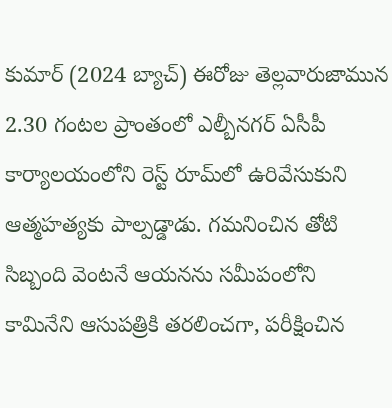కుమార్ (2024 బ్యాచ్) ఈరోజు తెల్లవారుజామున 2.30 గంటల ప్రాంతంలో ఎల్బీనగర్‌ ఏసీపీ కార్యాలయంలోని రెస్ట్‌ రూమ్‌లో ఉరివేసుకుని ఆత్మహత్యకు పాల్పడ్డాడు. గమనించిన తోటి సిబ్బంది వెంటనే ఆయనను సమీపంలోని కామినేని ఆసుపత్రికి తరలించగా, పరీక్షించిన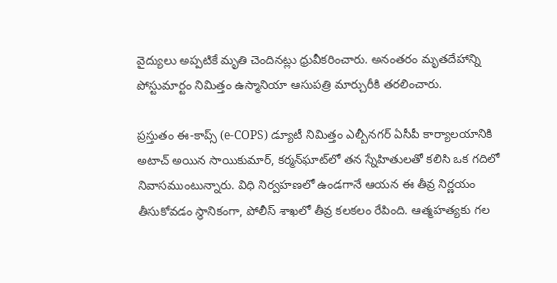వైద్యులు అప్పటికే మృతి చెందినట్లు ధ్రువీకరించారు. అనంతరం మృతదేహాన్ని పోస్టుమార్టం నిమిత్తం ఉస్మానియా ఆసుపత్రి మార్చురీకి తరలించారు.

ప్రస్తుతం ఈ-కాప్స్ (e-COPS) డ్యూటీ నిమిత్తం ఎల్బీనగర్‌ ఏసీపీ కార్యాలయానికి అటాచ్‌ అయిన సాయికుమార్, కర్మన్‌ఘాట్‌లో తన స్నేహితులతో కలిసి ఒక గదిలో నివాసముంటున్నారు. విధి నిర్వహణలో ఉండగానే ఆయన ఈ తీవ్ర నిర్ణయం తీసుకోవడం స్థానికంగా, పోలీస్ శాఖలో తీవ్ర కలకలం రేపింది. ఆత్మహత్యకు గల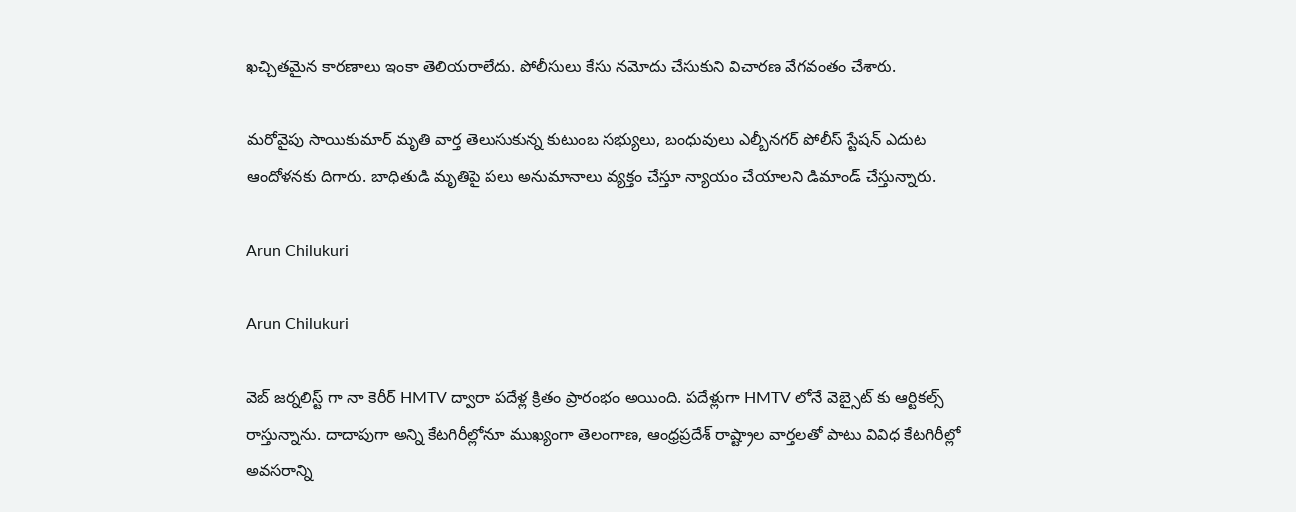ఖచ్చితమైన కారణాలు ఇంకా తెలియరాలేదు. పోలీసులు కేసు నమోదు చేసుకుని విచారణ వేగవంతం చేశారు.

మరోవైపు సాయికుమార్ మృతి వార్త తెలుసుకున్న కుటుంబ సభ్యులు, బంధువులు ఎల్బీనగర్‌ పోలీస్‌ స్టేషన్‌ ఎదుట ఆందోళనకు దిగారు. బాధితుడి మృతిపై పలు అనుమానాలు వ్యక్తం చేస్తూ న్యాయం చేయాలని డిమాండ్ చేస్తున్నారు.

Arun Chilukuri

Arun Chilukuri

వెబ్ జర్నలిస్ట్ గా నా కెరీర్ HMTV ద్వారా పదేళ్ల క్రితం ప్రారంభం అయింది. పదేళ్లుగా HMTV లోనే వెబ్సైట్ కు ఆర్టికల్స్ రాస్తున్నాను. దాదాపుగా అన్ని కేటగిరీల్లోనూ ముఖ్యంగా తెలంగాణ, ఆంధ్రప్రదేశ్ రాష్ట్రాల వార్తలతో పాటు వివిధ కేటగిరీల్లో అవసరాన్ని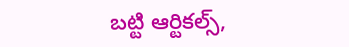బట్టి ఆర్టికల్స్,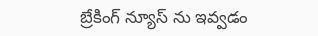బ్రేకింగ్ న్యూస్ ను ఇవ్వడం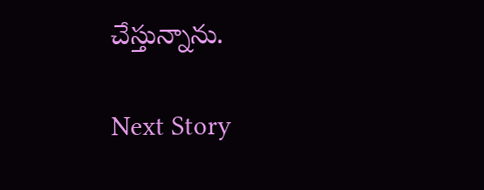చేస్తున్నాను.

Next Story